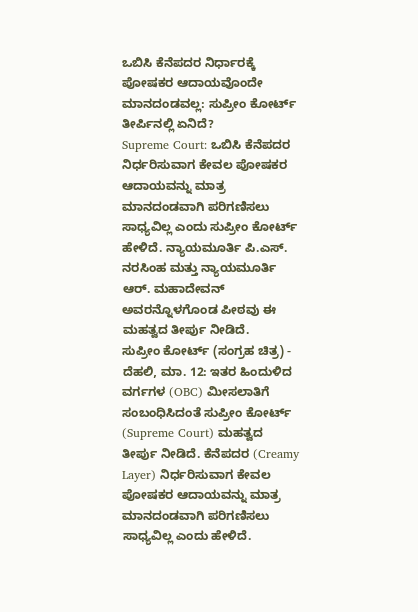ಒಬಿಸಿ ಕೆನೆಪದರ ನಿರ್ಧಾರಕ್ಕೆ ಪೋಷಕರ ಆದಾಯವೊಂದೇ ಮಾನದಂಡವಲ್ಲ: ಸುಪ್ರೀಂ ಕೋರ್ಟ್ ತೀರ್ಪಿನಲ್ಲಿ ಏನಿದೆ?
Supreme Court: ಒಬಿಸಿ ಕೆನೆಪದರ ನಿರ್ಧರಿಸುವಾಗ ಕೇವಲ ಪೋಷಕರ ಆದಾಯವನ್ನು ಮಾತ್ರ ಮಾನದಂಡವಾಗಿ ಪರಿಗಣಿಸಲು ಸಾಧ್ಯವಿಲ್ಲ ಎಂದು ಸುಪ್ರೀಂ ಕೋರ್ಟ್ ಹೇಳಿದೆ. ನ್ಯಾಯಮೂರ್ತಿ ಪಿ.ಎಸ್. ನರಸಿಂಹ ಮತ್ತು ನ್ಯಾಯಮೂರ್ತಿ ಆರ್. ಮಹಾದೇವನ್ ಅವರನ್ನೊಳಗೊಂಡ ಪೀಠವು ಈ ಮಹತ್ವದ ತೀರ್ಪು ನೀಡಿದೆ.
ಸುಪ್ರೀಂ ಕೋರ್ಟ್ (ಸಂಗ್ರಹ ಚಿತ್ರ) -
ದೆಹಲಿ, ಮಾ. 12: ಇತರ ಹಿಂದುಳಿದ ವರ್ಗಗಳ (OBC) ಮೀಸಲಾತಿಗೆ ಸಂಬಂಧಿಸಿದಂತೆ ಸುಪ್ರೀಂ ಕೋರ್ಟ್ (Supreme Court) ಮಹತ್ವದ ತೀರ್ಪು ನೀಡಿದೆ. ಕೆನೆಪದರ (Creamy Layer) ನಿರ್ಧರಿಸುವಾಗ ಕೇವಲ ಪೋಷಕರ ಆದಾಯವನ್ನು ಮಾತ್ರ ಮಾನದಂಡವಾಗಿ ಪರಿಗಣಿಸಲು ಸಾಧ್ಯವಿಲ್ಲ ಎಂದು ಹೇಳಿದೆ.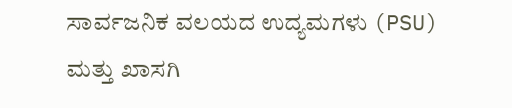ಸಾರ್ವಜನಿಕ ವಲಯದ ಉದ್ಯಮಗಳು (PSU) ಮತ್ತು ಖಾಸಗಿ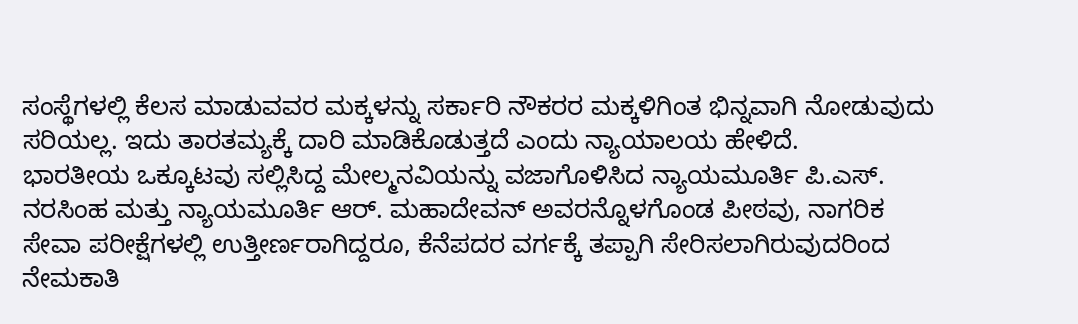ಸಂಸ್ಥೆಗಳಲ್ಲಿ ಕೆಲಸ ಮಾಡುವವರ ಮಕ್ಕಳನ್ನು ಸರ್ಕಾರಿ ನೌಕರರ ಮಕ್ಕಳಿಗಿಂತ ಭಿನ್ನವಾಗಿ ನೋಡುವುದು ಸರಿಯಲ್ಲ. ಇದು ತಾರತಮ್ಯಕ್ಕೆ ದಾರಿ ಮಾಡಿಕೊಡುತ್ತದೆ ಎಂದು ನ್ಯಾಯಾಲಯ ಹೇಳಿದೆ.
ಭಾರತೀಯ ಒಕ್ಕೂಟವು ಸಲ್ಲಿಸಿದ್ದ ಮೇಲ್ಮನವಿಯನ್ನು ವಜಾಗೊಳಿಸಿದ ನ್ಯಾಯಮೂರ್ತಿ ಪಿ.ಎಸ್. ನರಸಿಂಹ ಮತ್ತು ನ್ಯಾಯಮೂರ್ತಿ ಆರ್. ಮಹಾದೇವನ್ ಅವರನ್ನೊಳಗೊಂಡ ಪೀಠವು, ನಾಗರಿಕ ಸೇವಾ ಪರೀಕ್ಷೆಗಳಲ್ಲಿ ಉತ್ತೀರ್ಣರಾಗಿದ್ದರೂ, ಕೆನೆಪದರ ವರ್ಗಕ್ಕೆ ತಪ್ಪಾಗಿ ಸೇರಿಸಲಾಗಿರುವುದರಿಂದ ನೇಮಕಾತಿ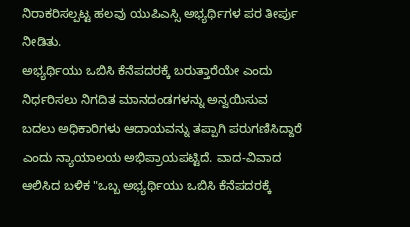ನಿರಾಕರಿಸಲ್ಪಟ್ಟ ಹಲವು ಯುಪಿಎಸ್ಸಿ ಅಭ್ಯರ್ಥಿಗಳ ಪರ ತೀರ್ಪು ನೀಡಿತು.
ಅಭ್ಯರ್ಥಿಯು ಒಬಿಸಿ ಕೆನೆಪದರಕ್ಕೆ ಬರುತ್ತಾರೆಯೇ ಎಂದು ನಿರ್ಧರಿಸಲು ನಿಗದಿತ ಮಾನದಂಡಗಳನ್ನು ಅನ್ವಯಿಸುವ ಬದಲು ಅಧಿಕಾರಿಗಳು ಆದಾಯವನ್ನು ತಪ್ಪಾಗಿ ಪರುಗಣಿಸಿದ್ದಾರೆ ಎಂದು ನ್ಯಾಯಾಲಯ ಅಭಿಪ್ರಾಯಪಟ್ಟಿದೆ. ವಾದ-ವಿವಾದ ಆಲಿಸಿದ ಬಳಿಕ "ಒಬ್ಬ ಅಭ್ಯರ್ಥಿಯು ಒಬಿಸಿ ಕೆನೆಪದರಕ್ಕೆ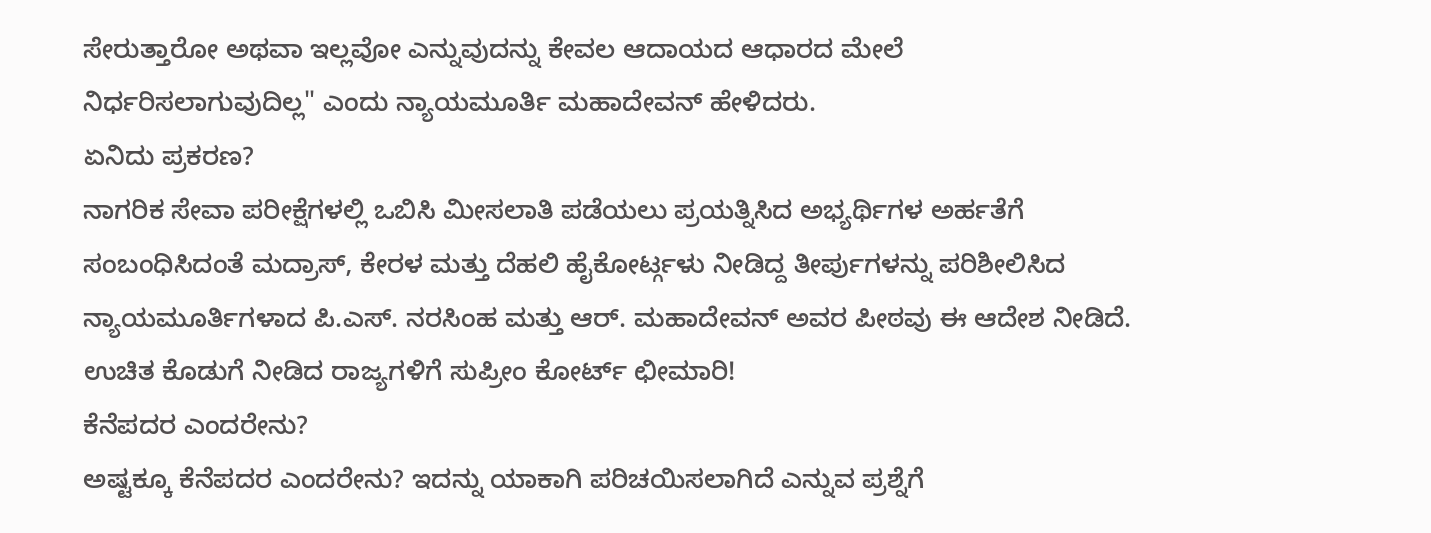ಸೇರುತ್ತಾರೋ ಅಥವಾ ಇಲ್ಲವೋ ಎನ್ನುವುದನ್ನು ಕೇವಲ ಆದಾಯದ ಆಧಾರದ ಮೇಲೆ ನಿರ್ಧರಿಸಲಾಗುವುದಿಲ್ಲ" ಎಂದು ನ್ಯಾಯಮೂರ್ತಿ ಮಹಾದೇವನ್ ಹೇಳಿದರು.
ಏನಿದು ಪ್ರಕರಣ?
ನಾಗರಿಕ ಸೇವಾ ಪರೀಕ್ಷೆಗಳಲ್ಲಿ ಒಬಿಸಿ ಮೀಸಲಾತಿ ಪಡೆಯಲು ಪ್ರಯತ್ನಿಸಿದ ಅಭ್ಯರ್ಥಿಗಳ ಅರ್ಹತೆಗೆ ಸಂಬಂಧಿಸಿದಂತೆ ಮದ್ರಾಸ್, ಕೇರಳ ಮತ್ತು ದೆಹಲಿ ಹೈಕೋರ್ಟ್ಗಳು ನೀಡಿದ್ದ ತೀರ್ಪುಗಳನ್ನು ಪರಿಶೀಲಿಸಿದ ನ್ಯಾಯಮೂರ್ತಿಗಳಾದ ಪಿ.ಎಸ್. ನರಸಿಂಹ ಮತ್ತು ಆರ್. ಮಹಾದೇವನ್ ಅವರ ಪೀಠವು ಈ ಆದೇಶ ನೀಡಿದೆ.
ಉಚಿತ ಕೊಡುಗೆ ನೀಡಿದ ರಾಜ್ಯಗಳಿಗೆ ಸುಪ್ರೀಂ ಕೋರ್ಟ್ ಛೀಮಾರಿ!
ಕೆನೆಪದರ ಎಂದರೇನು?
ಅಷ್ಟಕ್ಕೂ ಕೆನೆಪದರ ಎಂದರೇನು? ಇದನ್ನು ಯಾಕಾಗಿ ಪರಿಚಯಿಸಲಾಗಿದೆ ಎನ್ನುವ ಪ್ರಶ್ನೆಗೆ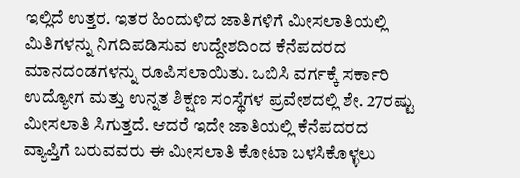ಇಲ್ಲಿದೆ ಉತ್ತರ. ಇತರ ಹಿಂದುಳಿದ ಜಾತಿಗಳಿಗೆ ಮೀಸಲಾತಿಯಲ್ಲಿ ಮಿತಿಗಳನ್ನು ನಿಗದಿಪಡಿಸುವ ಉದ್ದೇಶದಿಂದ ಕೆನೆಪದರದ ಮಾನದಂಡಗಳನ್ನು ರೂಪಿಸಲಾಯಿತು. ಒಬಿಸಿ ವರ್ಗಕ್ಕೆ ಸರ್ಕಾರಿ ಉದ್ಯೋಗ ಮತ್ತು ಉನ್ನತ ಶಿಕ್ಷಣ ಸಂಸ್ಥೆಗಳ ಪ್ರವೇಶದಲ್ಲಿ ಶೇ. 27ರಷ್ಟು ಮೀಸಲಾತಿ ಸಿಗುತ್ತದೆ. ಆದರೆ ಇದೇ ಜಾತಿಯಲ್ಲಿ ಕೆನೆಪದರದ ವ್ಯಾಪ್ತಿಗೆ ಬರುವವರು ಈ ಮೀಸಲಾತಿ ಕೋಟಾ ಬಳಸಿಕೊಳ್ಳಲು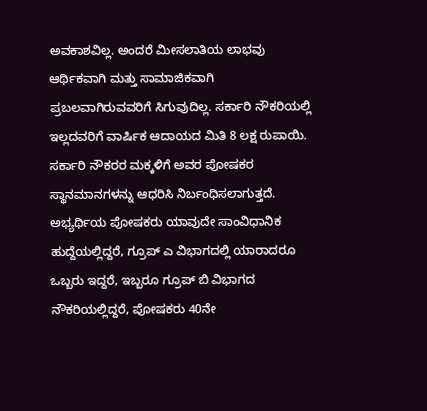ಅವಕಾಶವಿಲ್ಲ. ಅಂದರೆ ಮೀಸಲಾತಿಯ ಲಾಭವು ಆರ್ಥಿಕವಾಗಿ ಮತ್ತು ಸಾಮಾಜಿಕವಾಗಿ ಪ್ರಬಲವಾಗಿರುವವರಿಗೆ ಸಿಗುವುದಿಲ್ಲ. ಸರ್ಕಾರಿ ನೌಕರಿಯಲ್ಲಿ ಇಲ್ಲದವರಿಗೆ ವಾರ್ಷಿಕ ಆದಾಯದ ಮಿತಿ 8 ಲಕ್ಷ ರುಪಾಯಿ. ಸರ್ಕಾರಿ ನೌಕರರ ಮಕ್ಕಳಿಗೆ ಅವರ ಪೋಷಕರ ಸ್ಥಾನಮಾನಗಳನ್ನು ಆಧರಿಸಿ ನಿರ್ಬಂಧಿಸಲಾಗುತ್ತದೆ.
ಅಭ್ಯರ್ಥಿಯ ಪೋಷಕರು ಯಾವುದೇ ಸಾಂವಿಧಾನಿಕ ಹುದ್ದೆಯಲ್ಲಿದ್ದರೆ, ಗ್ರೂಪ್ ಎ ವಿಭಾಗದಲ್ಲಿ ಯಾರಾದರೂ ಒಬ್ಬರು ಇದ್ದರೆ, ಇಬ್ಬರೂ ಗ್ರೂಪ್ ಬಿ ವಿಭಾಗದ ನೌಕರಿಯಲ್ಲಿದ್ದರೆ, ಪೋಷಕರು 40ನೇ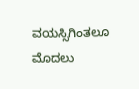ವಯಸ್ಸಿಗಿಂತಲೂ ಮೊದಲು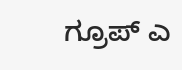ಗ್ರೂಪ್ ಎ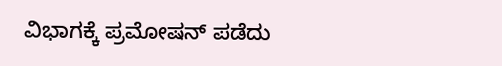ವಿಭಾಗಕ್ಕೆ ಪ್ರಮೋಷನ್ ಪಡೆದು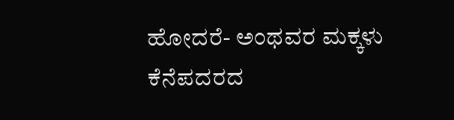ಹೋದರೆ- ಅಂಥವರ ಮಕ್ಕಳು ಕೆನೆಪದರದ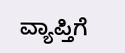ವ್ಯಾಪ್ತಿಗೆ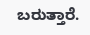ಬರುತ್ತಾರೆ.